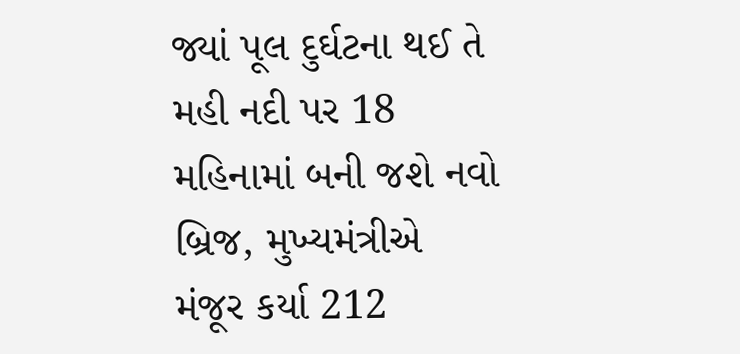જ્યાં પૂલ દુર્ઘટના થઈ તે મહી નદી પર 18 મહિનામાં બની જશે નવો બ્રિજ, મુખ્યમંત્રીએ મંજૂર કર્યા 212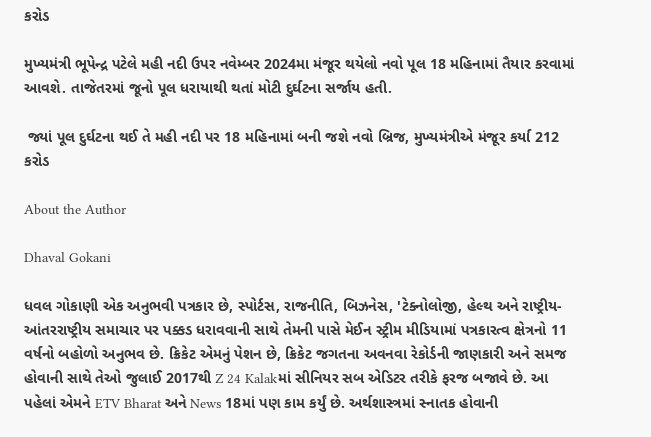કરોડ

મુખ્યમંત્રી ભૂપેન્દ્ર પટેલે મહી નદી ઉપર નવેમ્બર 2024મા મંજૂર થયેલો નવો પૂલ 18 મહિનામાં તૈયાર કરવામાં આવશે. તાજેતરમાં જૂનો પૂલ ધરાયાથી થતાં મોટી દુર્ઘટના સર્જાય હતી.

 જ્યાં પૂલ દુર્ઘટના થઈ તે મહી નદી પર 18 મહિનામાં બની જશે નવો બ્રિજ, મુખ્યમંત્રીએ મંજૂર કર્યા 212 કરોડ

About the Author

Dhaval Gokani

ધવલ ગોકાણી એક અનુભવી પત્રકાર છે, સ્પોર્ટસ, રાજનીતિ, બિઝનેસ, 'ટેક્નોલોજી, હેલ્થ અને રાષ્ટ્રીય-આંતરરાષ્ટ્રીય સમાચાર પર પક્કડ ધરાવવાની સાથે તેમની પાસે મેઈન સ્ટ્રીમ મીડિયામાં પત્રકારત્વ ક્ષેત્રનો 11 વર્ષનો બહોળો અનુભવ છે. ક્રિકેટ એમનું પેશન છે, ક્રિકેટ જગતના અવનવા રેકોર્ડની જાણકારી અને સમજ હોવાની સાથે તેઓ જુલાઈ 2017થી Z 24 Kalakમાં સીનિયર સબ એડિટર તરીકે ફરજ બજાવે છે. આ પહેલાં એમને ETV Bharat અને News 18માં પણ કામ કર્યું છે. અર્થશાસ્ત્રમાં સ્નાતક હોવાની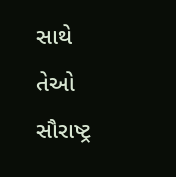સાથે તેઓ સૌરાષ્ટ્ર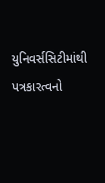યુનિવર્સસિટીમાંથી પત્રકારત્વનો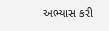અભ્યાસ કરી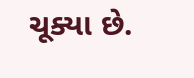ચૂક્યા છે.